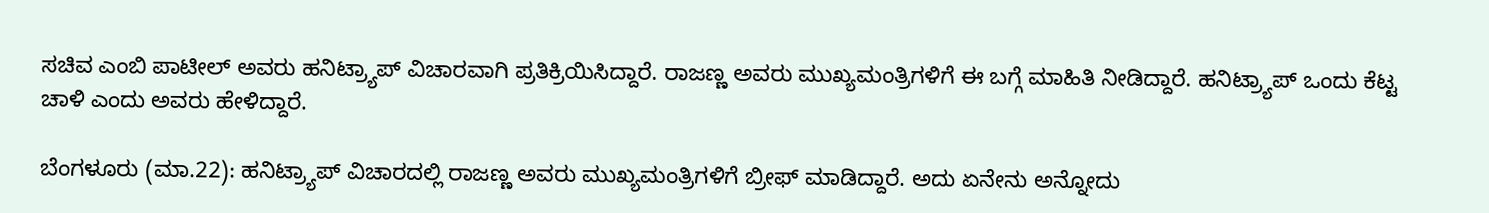ಸಚಿವ ಎಂಬಿ ಪಾಟೀಲ್ ಅವರು ಹನಿಟ್ರ್ಯಾಪ್ ವಿಚಾರವಾಗಿ ಪ್ರತಿಕ್ರಿಯಿಸಿದ್ದಾರೆ. ರಾಜಣ್ಣ ಅವರು ಮುಖ್ಯಮಂತ್ರಿಗಳಿಗೆ ಈ ಬಗ್ಗೆ ಮಾಹಿತಿ ನೀಡಿದ್ದಾರೆ. ಹನಿಟ್ರ್ಯಾಪ್ ಒಂದು ಕೆಟ್ಟ ಚಾಳಿ ಎಂದು ಅವರು ಹೇಳಿದ್ದಾರೆ.

ಬೆಂಗಳೂರು (ಮಾ.22): ಹನಿಟ್ರ್ಯಾಪ್ ವಿಚಾರದಲ್ಲಿ ರಾಜಣ್ಣ ಅವರು ಮುಖ್ಯಮಂತ್ರಿಗಳಿಗೆ ಬ್ರೀಫ್ ಮಾಡಿದ್ದಾರೆ. ಅದು ಏನೇನು ಅನ್ನೋದು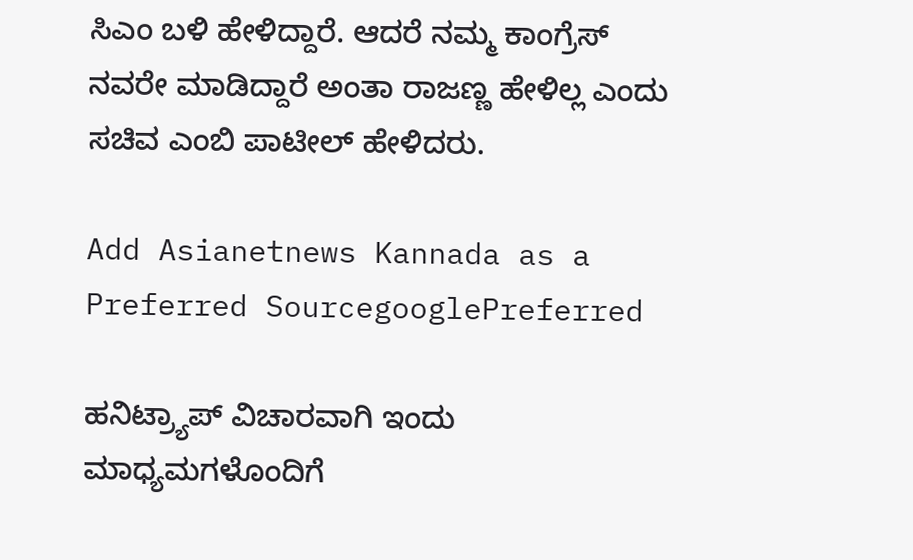ಸಿಎಂ ಬಳಿ ಹೇಳಿದ್ದಾರೆ. ಆದರೆ ನಮ್ಮ ಕಾಂಗ್ರೆಸ್ ನವರೇ ಮಾಡಿದ್ದಾರೆ ಅಂತಾ ರಾಜಣ್ಣ ಹೇಳಿಲ್ಲ ಎಂದು ಸಚಿವ ಎಂಬಿ ಪಾಟೀಲ್ ಹೇಳಿದರು.

Add Asianetnews Kannada as a Preferred SourcegooglePreferred

ಹನಿಟ್ರ್ಯಾಪ್ ವಿಚಾರವಾಗಿ ಇಂದು ಮಾಧ್ಯಮಗಳೊಂದಿಗೆ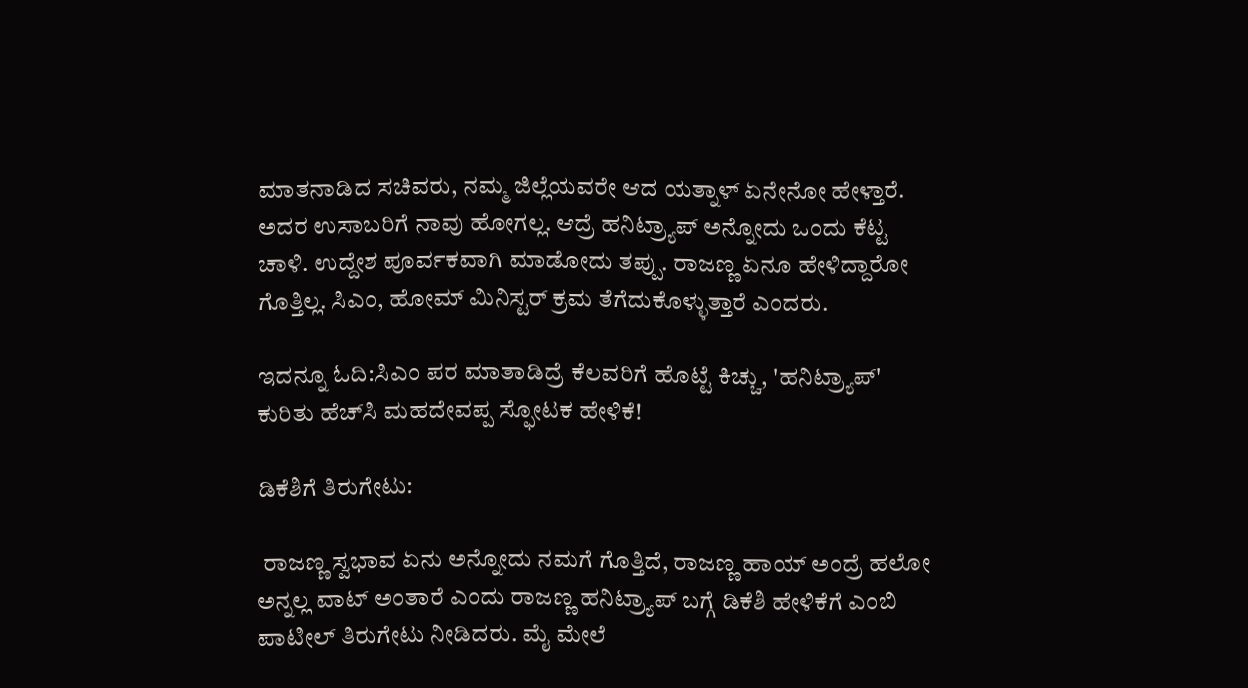ಮಾತನಾಡಿದ ಸಚಿವರು, ನಮ್ಮ ಜಿಲ್ಲೆಯವರೇ ಆದ ಯತ್ನಾಳ್ ಏನೇನೋ ಹೇಳ್ತಾರೆ. ಅದರ ಉಸಾಬರಿಗೆ ನಾವು ಹೋಗಲ್ಲ. ಆದ್ರೆ ಹನಿಟ್ರ್ಯಾಪ್ ಅನ್ನೋದು ಒಂದು ಕೆಟ್ಟ ಚಾಳಿ. ಉದ್ದೇಶ ಪೂರ್ವಕವಾಗಿ ಮಾಡೋದು ತಪ್ಪು. ರಾಜಣ್ಣ ಏನೂ ಹೇಳಿದ್ದಾರೋ‌ ಗೊತ್ತಿಲ್ಲ. ಸಿಎಂ, ಹೋಮ್ ಮಿನಿಸ್ಟರ್ ಕ್ರಮ ತೆಗೆದುಕೊಳ್ಳುತ್ತಾರೆ ಎಂದರು.

ಇದನ್ನೂ ಓದಿ:ಸಿಎಂ ಪರ ಮಾತಾಡಿದ್ರೆ ಕೆಲವರಿಗೆ ಹೊಟ್ಟೆ ಕಿಚ್ಚು, 'ಹನಿಟ್ರ್ಯಾಪ್' ಕುರಿತು ಹೆಚ್‌ಸಿ ಮಹದೇವಪ್ಪ ಸ್ಫೋಟಕ ಹೇಳಿಕೆ!

ಡಿಕೆಶಿಗೆ ತಿರುಗೇಟು:

 ರಾಜಣ್ಣ ಸ್ವಭಾವ ಏನು ಅನ್ನೋದು ನಮಗೆ ಗೊತ್ತಿದೆ, ರಾಜಣ್ಣ ಹಾಯ್ ಅಂದ್ರೆ ಹಲೋ ಅನ್ನಲ್ಲ ವಾಟ್ ಅಂತಾರೆ ಎಂದು ರಾಜಣ್ಣ ಹನಿಟ್ರ್ಯಾಪ್ ಬಗ್ಗೆ ಡಿಕೆಶಿ ಹೇಳಿಕೆಗೆ ಎಂಬಿ ಪಾಟೀಲ್ ತಿರುಗೇಟು ನೀಡಿದರು. ಮೈ ಮೇಲೆ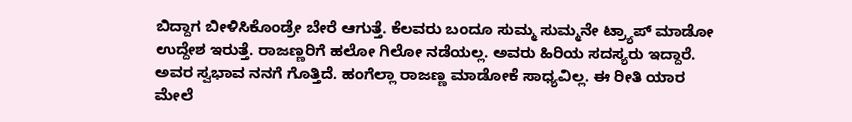ಬಿದ್ದಾಗ ಬೀಳಿಸಿಕೊಂಡ್ರೇ ಬೇರೆ ಆಗುತ್ತೆ. ಕೆಲವರು ಬಂದೂ ಸುಮ್ಮ ಸುಮ್ಮನೇ ಟ್ರ್ಯಾಪ್ ಮಾಡೋ‌ ಉದ್ದೇಶ ಇರುತ್ತೆ. ರಾಜಣ್ಣರಿಗೆ ಹಲೋ ಗಿಲೋ‌ ನಡೆಯಲ್ಲ. ಅವರು ಹಿರಿಯ ಸದಸ್ಯರು ಇದ್ದಾರೆ. ಅವರ ಸ್ವಭಾವ ನನಗೆ ಗೊತ್ತಿದೆ. ಹಂಗೆಲ್ಲಾ ರಾಜಣ್ಣ ಮಾಡೋಕೆ ಸಾಧ್ಯವಿಲ್ಲ. ಈ ರೀತಿ ಯಾರ ಮೇಲೆ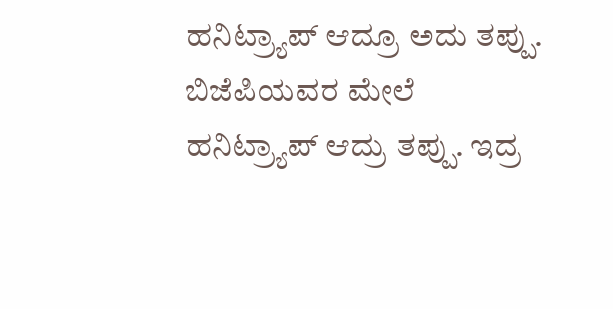ಹನಿಟ್ರ್ಯಾಪ್ ಆದ್ರೂ ಅದು ತಪ್ಪು. ಬಿಜೆಪಿಯವರ ಮೇಲೆ ಹನಿಟ್ರ್ಯಾಪ್ ಆದ್ರು ತಪ್ಪು. ಇದ್ರ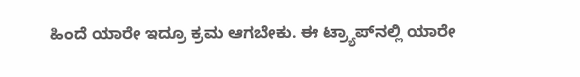ಹಿಂದೆ ಯಾರೇ ಇದ್ರೂ ಕ್ರಮ‌ ಆಗಬೇಕು. ಈ ಟ್ರ್ಯಾಪ್‌ನಲ್ಲಿ ಯಾರೇ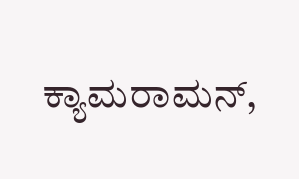ಕ್ಯಾಮರಾಮನ್,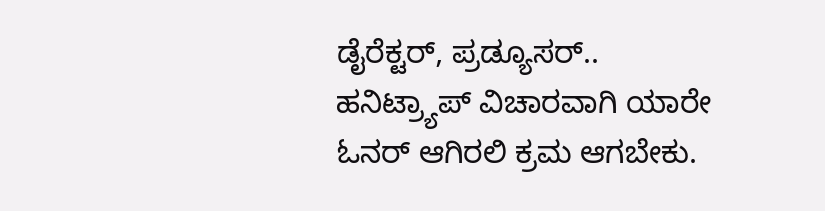ಡೈರೆಕ್ಟರ್, ಪ್ರಡ್ಯೂಸರ್.. ಹನಿಟ್ರ್ಯಾಪ್ ವಿಚಾರವಾಗಿ ಯಾರೇ ಓನರ್ ಆಗಿರಲಿ ಕ್ರಮ ಆಗಬೇಕು.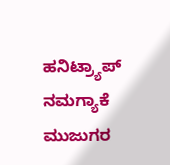ಹನಿಟ್ರ್ಯಾಪ್ ನಮಗ್ಯಾಕೆ ಮುಜುಗರ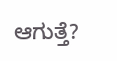ಆಗುತ್ತೆ?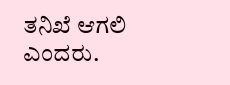ತನಿಖೆ ಆಗಲಿ ಎಂದರು.